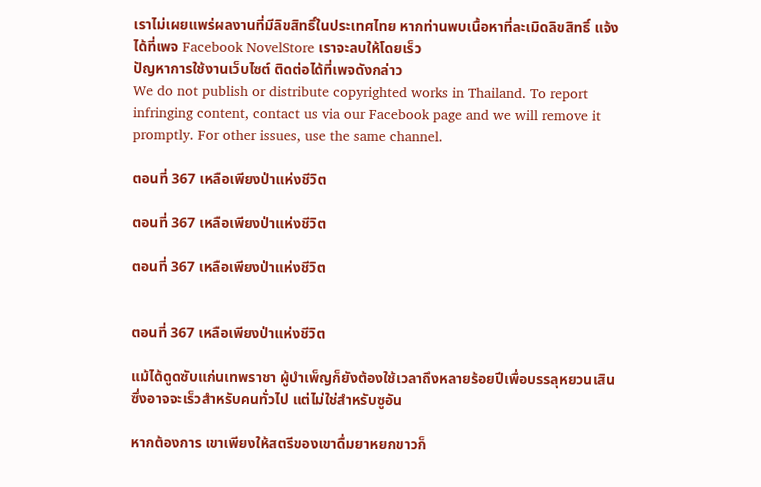เราไม่เผยแพร่ผลงานที่มีลิขสิทธิ์ในประเทศไทย หากท่านพบเนื้อหาที่ละเมิดลิขสิทธิ์ แจ้งได้ที่เพจ Facebook NovelStore เราจะลบให้โดยเร็ว
ปัญหาการใช้งานเว็บไซต์ ติดต่อได้ที่เพจดังกล่าว
We do not publish or distribute copyrighted works in Thailand. To report infringing content, contact us via our Facebook page and we will remove it promptly. For other issues, use the same channel.

ตอนที่ 367 เหลือเพียงป่าแห่งชีวิต

ตอนที่ 367 เหลือเพียงป่าแห่งชีวิต

ตอนที่ 367 เหลือเพียงป่าแห่งชีวิต


ตอนที่ 367 เหลือเพียงป่าแห่งชีวิต

แม้ได้ดูดซับแก่นเทพราชา ผู้บำเพ็ญก็ยังต้องใช้เวลาถึงหลายร้อยปีเพื่อบรรลุหยวนเสิน ซึ่งอาจจะเร็วสำหรับคนทั่วไป แต่ไม่ใช่สำหรับซูอัน

หากต้องการ เขาเพียงให้สตรีของเขาดื่มยาหยกขาวก็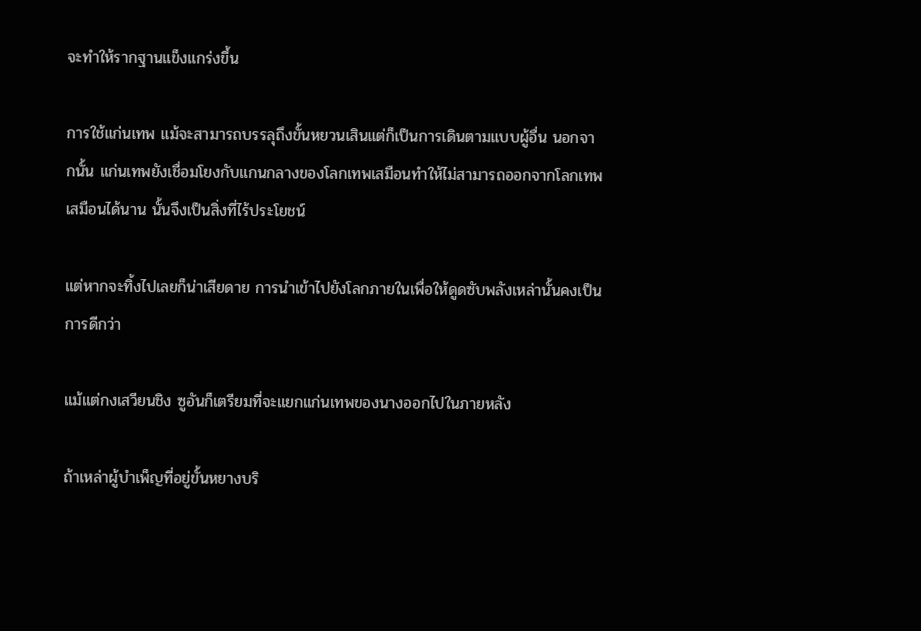จะทำให้รากฐานแข็งแกร่งขึ้น

การใช้แก่นเทพ แม้จะสามารถบรรลุถึงขั้นหยวนเสินแต่ก็เป็นการเดินตามแบบผู้อื่น นอกจากนั้น แก่นเทพยังเชื่อมโยงกับแกนกลางของโลกเทพเสมือนทำให้ไม่สามารถออกจากโลกเทพเสมือนได้นาน นั้นจึงเป็นสิ่งที่ไร้ประโยชน์

แต่หากจะทิ้งไปเลยก็น่าเสียดาย การนำเข้าไปยังโลกภายในเพื่อให้ดูดซับพลังเหล่านั้นคงเป็นการดีกว่า

แม้แต่กงเสวียนชิง ซูอันก็เตรียมที่จะแยกแก่นเทพของนางออกไปในภายหลัง

ถ้าเหล่าผู้บำเพ็ญที่อยู่ขั้นหยางบริ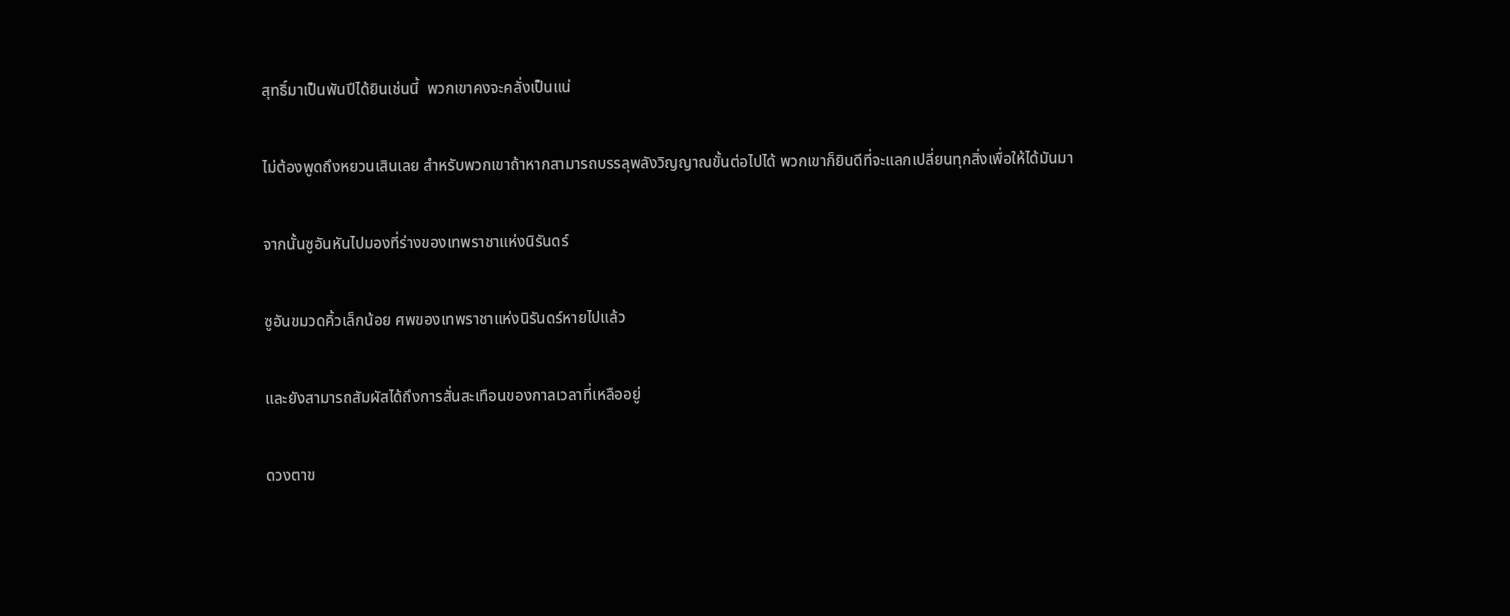สุทธิ์มาเป็นพันปีได้ยินเช่นนี้  พวกเขาคงจะคลั่งเป็นแน่

ไม่ต้องพูดถึงหยวนเสินเลย สำหรับพวกเขาถ้าหากสามารถบรรลุพลังวิญญาณขั้นต่อไปได้ พวกเขาก็ยินดีที่จะแลกเปลี่ยนทุกสิ่งเพื่อให้ได้มันมา

จากนั้นซูอันหันไปมองที่ร่างของเทพราชาแห่งนิรันดร์

ซูอันขมวดคิ้วเล็กน้อย ศพของเทพราชาแห่งนิรันดร์หายไปแล้ว

และยังสามารถสัมผัสได้ถึงการสั่นสะเทือนของกาลเวลาที่เหลืออยู่

ดวงตาข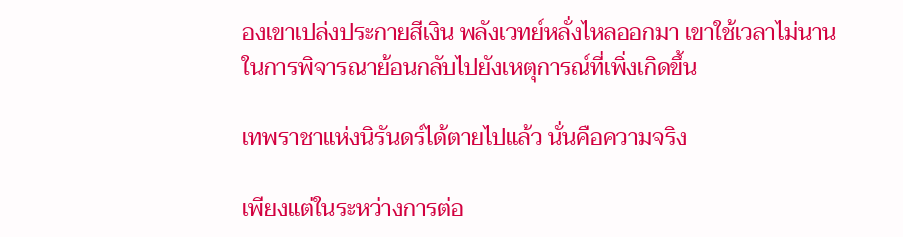องเขาเปล่งประกายสีเงิน พลังเวทย์หลั่งไหลออกมา เขาใช้เวลาไม่นานในการพิจารณาย้อนกลับไปยังเหตุการณ์ที่เพิ่งเกิดขึ้น

เทพราชาแห่งนิรันดร์ได้ตายไปแล้ว นั่นคือความจริง

เพียงแต่ในระหว่างการต่อ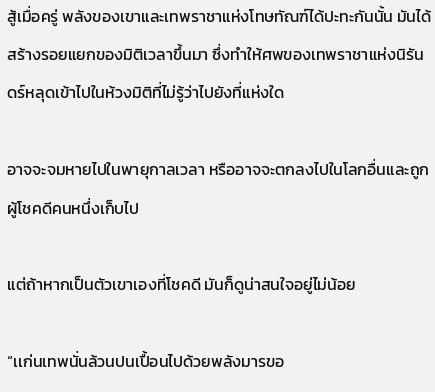สู้เมื่อครู่ พลังของเขาและเทพราชาแห่งโทษทัณฑ์ได้ปะทะกันนั้น มันได้สร้างรอยแยกของมิติเวลาขึ้นมา ซึ่งทำให้ศพของเทพราชาแห่งนิรันดร์หลุดเข้าไปในห้วงมิติที่ไม่รู้ว่าไปยังที่แห่งใด

อาจจะจมหายไปในพายุกาลเวลา หรืออาจจะตกลงไปในโลกอื่นและถูกผู้โชคดีคนหนึ่งเก็บไป

แต่ถ้าหากเป็นตัวเขาเองที่โชคดี มันก็ดูน่าสนใจอยู่ไม่น้อย

“เเก่นเทพนั่นล้วนปนเปื้อนไปด้วยพลังมารขอ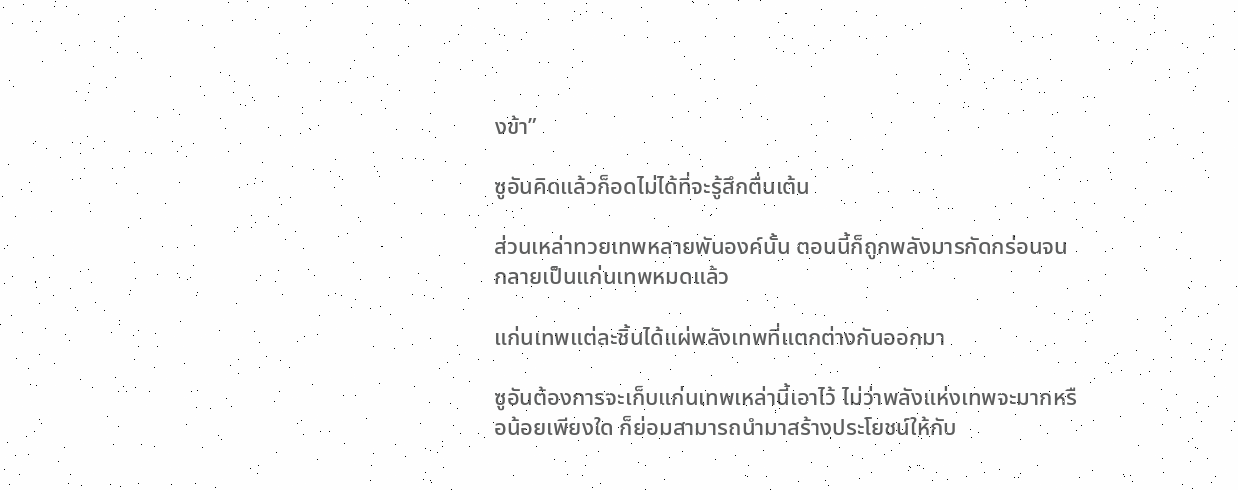งข้า”

ซูอันคิดแล้วก็อดไม่ได้ที่จะรู้สึกตื่นเต้น

ส่วนเหล่าทวยเทพหลายพันองค์นั้น ตอนนี้ก็ถูกพลังมารกัดกร่อนจนกลายเป็นแก่นเทพหมดแล้ว

แก่นเทพแต่ละชิ้นได้แผ่พลังเทพที่แตกต่างกันออกมา

ซูอันต้องการจะเก็บแก่นเทพเหล่านี้เอาไว้ ไม่ว่าพลังแห่งเทพจะมากหรือน้อยเพียงใด ก็ย่อมสามารถนำมาสร้างประโยชน์ให้กับ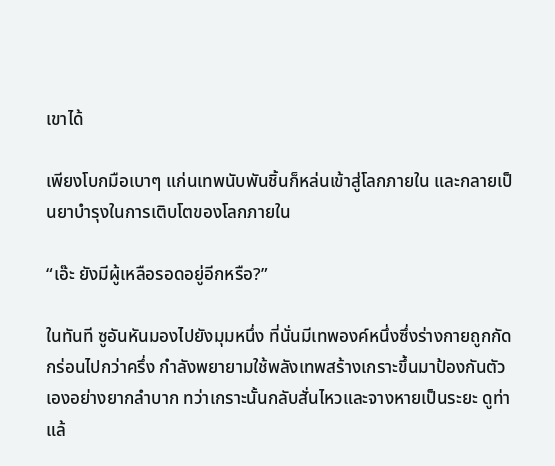เขาได้

เพียงโบกมือเบาๆ แก่นเทพนับพันชิ้นก็หล่นเข้าสู่โลกภายใน และกลายเป็นยาบำรุงในการเติบโตของโลกภายใน

“เอ๊ะ ยังมีผู้เหลือรอดอยู่อีกหรือ?”

ในทันที ซูอันหันมองไปยังมุมหนึ่ง ที่นั่นมีเทพองค์หนึ่งซึ่งร่างกายถูกกัดกร่อนไปกว่าครึ่ง กำลังพยายามใช้พลังเทพสร้างเกราะขึ้นมาป้องกันตัวเองอย่างยากลำบาก ทว่าเกราะนั้นกลับสั่นไหวและจางหายเป็นระยะ ดูท่าแล้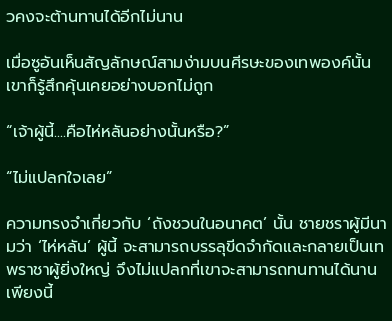วคงจะต้านทานได้อีกไม่นาน

เมื่อซูอันเห็นสัญลักษณ์สามง่ามบนศีรษะของเทพองค์นั้น เขาก็รู้สึกคุ้นเคยอย่างบอกไม่ถูก

“เจ้าผู้นี้....คือไห่หลันอย่างนั้นหรือ?”

“ไม่แปลกใจเลย”

ความทรงจำเกี่ยวกับ ‘ถังชวนในอนาคต’ นั้น ชายชราผู้มีนามว่า ‘ไห่หลัน’ ผู้นี้ จะสามารถบรรลุขีดจำกัดและกลายเป็นเทพราชาผู้ยิ่งใหญ่ จึงไม่แปลกที่เขาจะสามารถทนทานได้นานเพียงนี้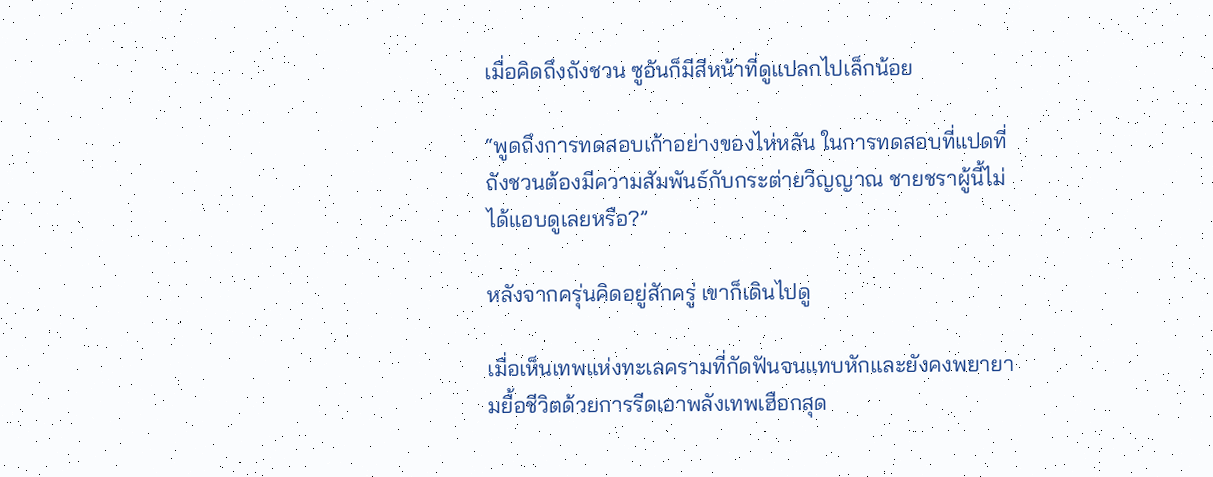เมื่อคิดถึงถังชวน ซูอันก็มีสีหน้าที่ดูแปลกไปเล็กน้อย

“พูดถึงการทดสอบเก้าอย่างของไห่หลัน ในการทดสอบที่แปดที่ถังชวนต้องมีความสัมพันธ์กับกระต่ายวิญญาณ ชายชราผู้นี้ไม่ได้แอบดูเลยหรือ?”

หลังจากครุ่นคิดอยู่สักครู่ เขาก็เดินไปดู

เมื่อเห็นเทพแห่งทะเลครามที่กัดฟันจนแทบหักและยังคงพยายามยื้อชีวิตด้วยการรีดเอาพลังเทพเฮือกสุด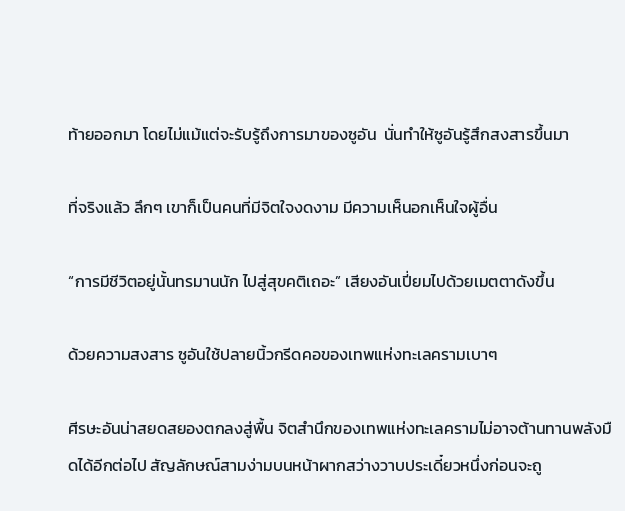ท้ายออกมา โดยไม่แม้แต่จะรับรู้ถึงการมาของซูอัน  นั่นทำให้ซูอันรู้สึกสงสารขึ้นมา

ที่จริงแล้ว ลึกๆ เขาก็เป็นคนที่มีจิตใจงดงาม มีความเห็นอกเห็นใจผู้อื่น

“การมีชีวิตอยู่นั้นทรมานนัก ไปสู่สุขคติเถอะ” เสียงอันเปี่ยมไปด้วยเมตตาดังขึ้น

ด้วยความสงสาร ซูอันใช้ปลายนิ้วกรีดคอของเทพแห่งทะเลครามเบาๆ

ศีรษะอันน่าสยดสยองตกลงสู่พื้น จิตสำนึกของเทพแห่งทะเลครามไม่อาจต้านทานพลังมืดได้อีกต่อไป สัญลักษณ์สามง่ามบนหน้าผากสว่างวาบประเดี๋ยวหนึ่งก่อนจะถู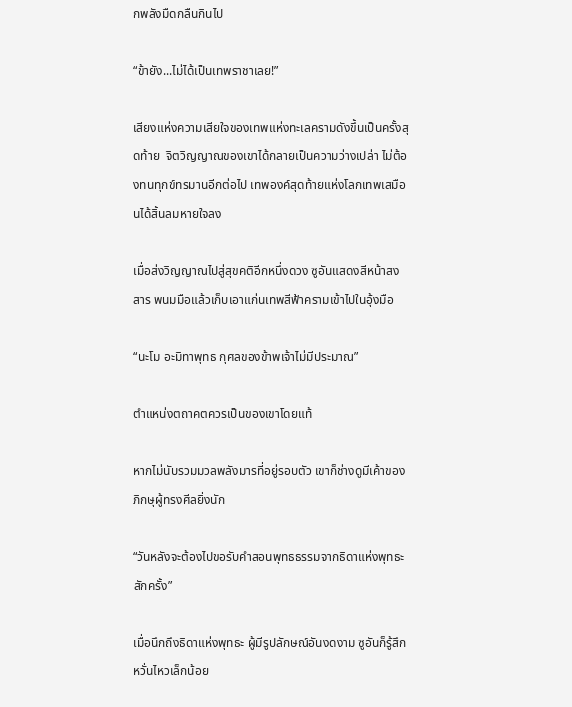กพลังมืดกลืนกินไป

“ข้ายัง...ไม่ได้เป็นเทพราชาเลย!”

เสียงแห่งความเสียใจของเทพแห่งทะเลครามดังขึ้นเป็นครั้งสุดท้าย  จิตวิญญาณของเขาได้กลายเป็นความว่างเปล่า ไม่ต้องทนทุกข์ทรมานอีกต่อไป เทพองค์สุดท้ายแห่งโลกเทพเสมือนได้สิ้นลมหายใจลง

เมื่อส่งวิญญาณไปสู่สุขคติอีกหนึ่งดวง ซูอันแสดงสีหน้าสงสาร พนมมือแล้วเก็บเอาแก่นเทพสีฟ้าครามเข้าไปในอุ้งมือ

“นะโม อะมิทาพุทธ กุศลของข้าพเจ้าไม่มีประมาณ”

ตำแหน่งตถาคตควรเป็นของเขาโดยแท้

หากไม่นับรวมมวลพลังมารที่อยู่รอบตัว เขาก็ช่างดูมีเค้าของภิกษุผู้ทรงศีลยิ่งนัก

“วันหลังจะต้องไปขอรับคำสอนพุทธธรรมจากธิดาแห่งพุทธะ สักครั้ง”

เมื่อนึกถึงธิดาแห่งพุทธะ ผู้มีรูปลักษณ์อันงดงาม ซูอันก็รู้สึกหวั่นไหวเล็กน้อย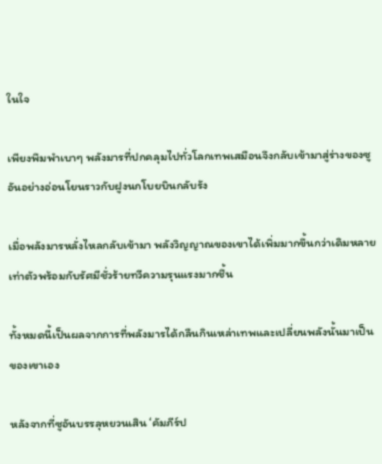ในใจ

เพียงพึมพำเบาๆ พลังมารที่ปกคลุมไปทั่วโลกเทพเสมือนจึงกลับเข้ามาสู่ร่างของซูอันอย่างอ่อนโยนราวกับฝูงนกโบยบินกลับรัง

เมื่อพลังมารหลั่งไหลกลับเข้ามา พลังวิญญาณของเขาได้เพิ่มมากขึ้นกว่าเดิมหลายเท่าตัวพร้อมกับรัศมีชั่วร้ายทวีความรุนแรงมากชึ้น

ทั้งหมดนี้เป็นผลจากการที่พลังมารได้กลืนกินเหล่าเทพและเปลี่ยนพลังนั้นมาเป็นของเขาเอง

หลังจากที่ซูอันบรรลุหยวนเสิน ‘คัมภีร์ป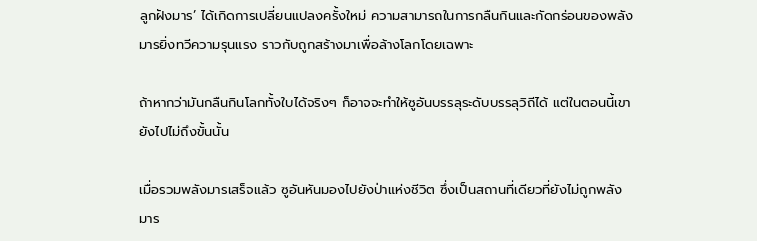ลูกฝังมาร’ ได้เกิดการเปลี่ยนแปลงครั้งใหม่ ความสามารถในการกลืนกินและกัดกร่อนของพลังมารยิ่งทวีความรุนแรง ราวกับถูกสร้างมาเพื่อล้างโลกโดยเฉพาะ

ถ้าหากว่ามันกลืนกินโลกทั้งใบได้จริงๆ ก็อาจจะทำให้ซูอันบรรลุระดับบรรลุวิถีได้ แต่ในตอนนี้เขายังไปไม่ถึงขั้นนั้น

เมื่อรวมพลังมารเสร็จแล้ว ซูอันหันมองไปยังป่าแห่งชีวิต ซึ่งเป็นสถานที่เดียวที่ยังไม่ถูกพลังมาร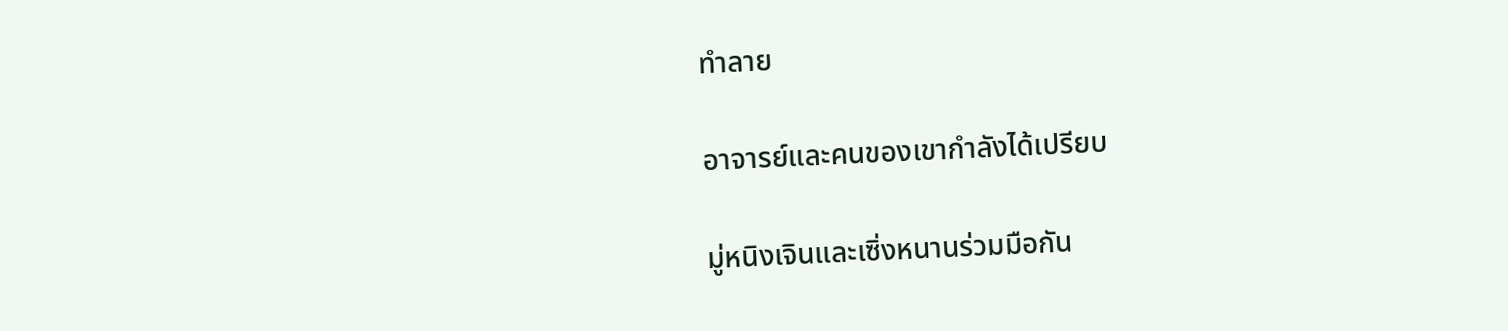ทำลาย

อาจารย์และคนของเขากำลังได้เปรียบ

มู่หนิงเจินและเซิ่งหนานร่วมมือกัน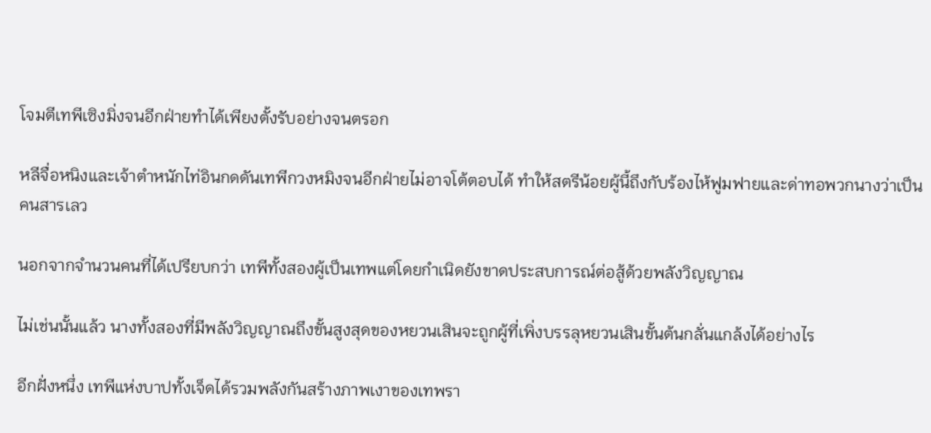โจมตีเทพีเซิงมิ่งจนอีกฝ่ายทำได้เพียงตั้งรับอย่างจนตรอก

หลีจื่อหนิงและเจ้าตำหนักไท่อินกดดันเทพีกวงหมิงจนอีกฝ่ายไม่อาจโต้ตอบได้ ทำให้สตรีน้อยผู้นี้ถึงกับร้องไห้ฟูมฟายและด่าทอพวกนางว่าเป็นคนสารเลว

นอกจากจำนวนคนที่ได้เปรียบกว่า เทพีทั้งสองผู้เป็นเทพแต่โดยกำเนิดยังขาดประสบการณ์ต่อสู้ด้วยพลังวิญญาณ

ไม่เช่นนั้นแล้ว นางทั้งสองที่มีพลังวิญญาณถึงขั้นสูงสุดของหยวนเสินจะถูกผู้ที่เพิ่งบรรลุหยวนเสินขั้นต้นกลั่นแกล้งได้อย่างไร

อีกฝั่งหนึ่ง เทพีแห่งบาปทั้งเจ็ดได้รวมพลังกันสร้างภาพเงาของเทพรา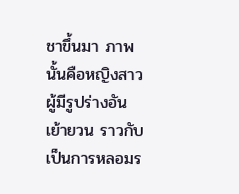ชาขึ้นมา ภาพนั้นคือหญิงสาวผู้มีรูปร่างอันเย้ายวน ราวกับเป็นการหลอมร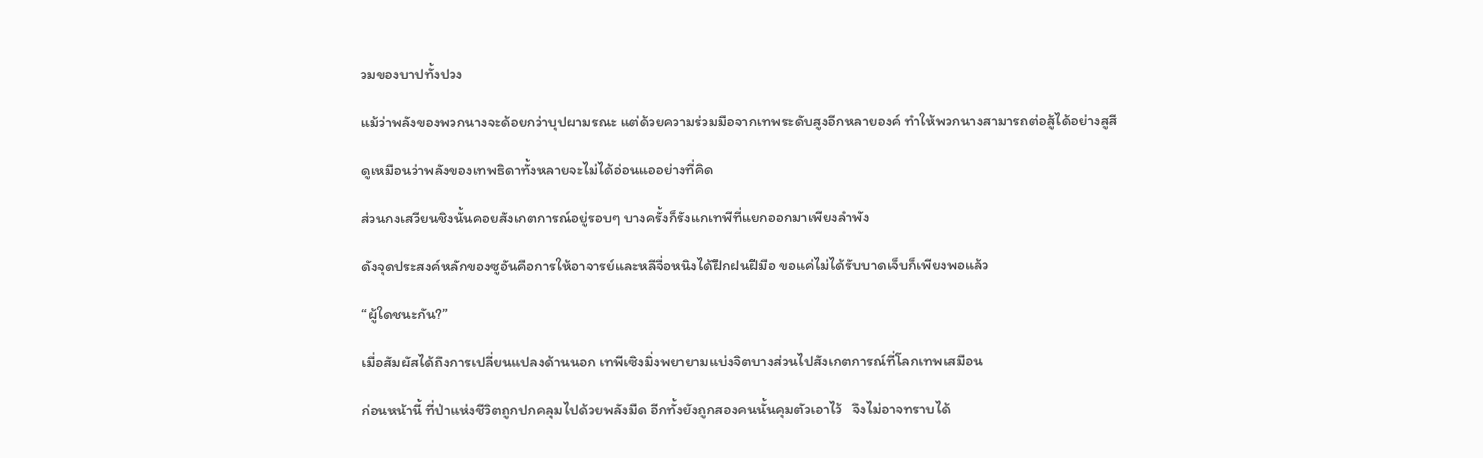วมของบาปทั้งปวง

แม้ว่าพลังของพวกนางจะด้อยกว่าบุปผามรณะ แต่ด้วยความร่วมมือจากเทพระดับสูงอีกหลายองค์ ทำให้พวกนางสามารถต่อสู้ได้อย่างสูสี

ดูเหมือนว่าพลังของเทพธิดาทั้งหลายจะไม่ได้อ่อนแออย่างที่คิด

ส่วนกงเสวียนชิงนั้นคอยสังเกตการณ์อยู่รอบๆ บางครั้งก็รังแกเทพีที่แยกออกมาเพียงลำพัง

ดังจุดประสงค์หลักของซูอันคือการให้อาจารย์และหลีจื่อหนิงได้ฝึกฝนฝีมือ ขอแค่ไม่ได้รับบาดเจ็บก็เพียงพอแล้ว

“ผู้ใดชนะกัน?”

เมื่อสัมผัสได้ถึงการเปลี่ยนแปลงด้านนอก เทพีเซิงมิ่งพยายามแบ่งจิตบางส่วนไปสังเกตการณ์ที่โลกเทพเสมือน

ก่อนหน้านี้ ที่ป่าแห่งชีวิตถูกปกคลุมไปด้วยพลังมืด อีกทั้งยังถูกสองคนนั้นคุมตัวเอาไว้   จึงไม่อาจทราบได้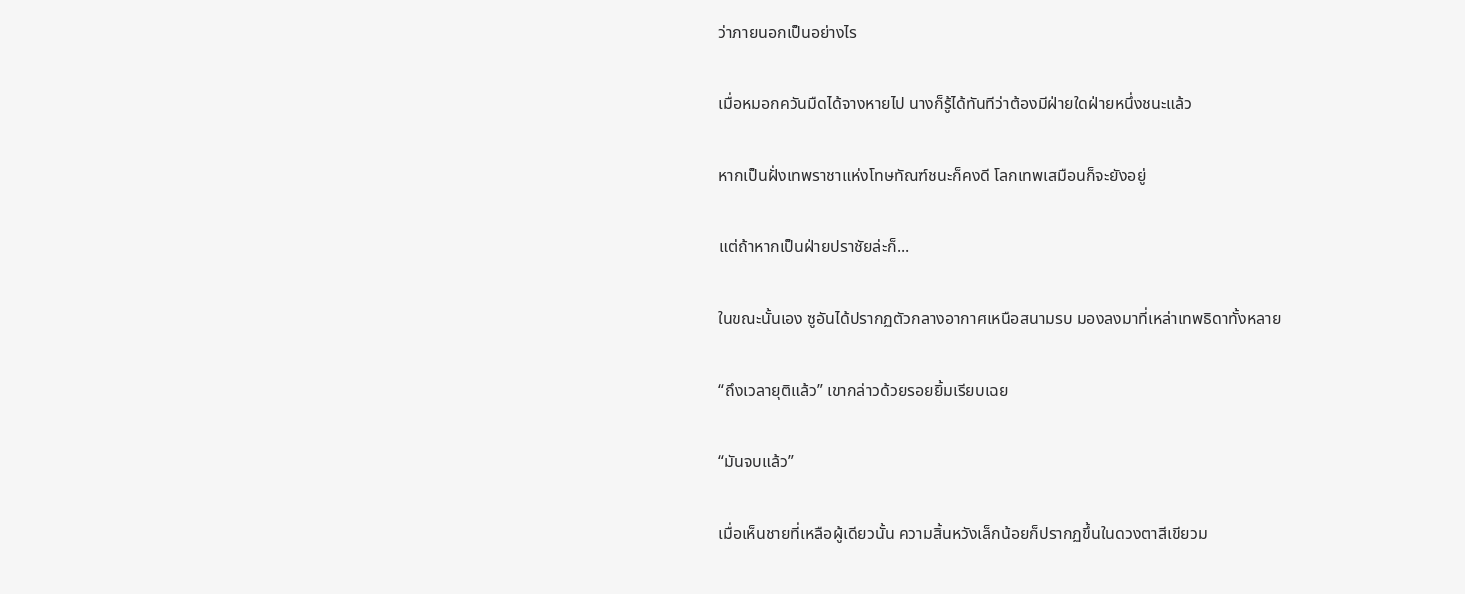ว่าภายนอกเป็นอย่างไร

เมื่อหมอกควันมืดได้จางหายไป นางก็รู้ได้ทันทีว่าต้องมีฝ่ายใดฝ่ายหนึ่งชนะแล้ว

หากเป็นฝั่งเทพราชาแห่งโทษทัณฑ์ชนะก็คงดี โลกเทพเสมือนก็จะยังอยู่

แต่ถ้าหากเป็นฝ่ายปราชัยล่ะก็...

ในขณะนั้นเอง ซูอันได้ปรากฏตัวกลางอากาศเหนือสนามรบ มองลงมาที่เหล่าเทพธิดาทั้งหลาย

“ถึงเวลายุติแล้ว” เขากล่าวด้วยรอยยิ้มเรียบเฉย

“มันจบแล้ว”

เมื่อเห็นชายที่เหลือผู้เดียวนั้น ความสิ้นหวังเล็กน้อยก็ปรากฏขึ้นในดวงตาสีเขียวม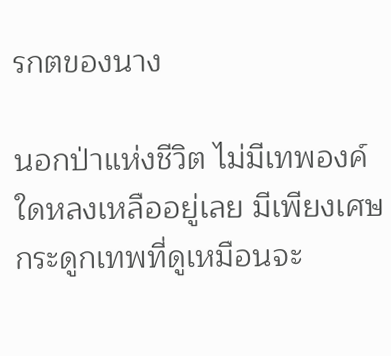รกตของนาง

นอกป่าแห่งชีวิต ไม่มีเทพองค์ใดหลงเหลืออยู่เลย มีเพียงเศษกระดูกเทพที่ดูเหมือนจะ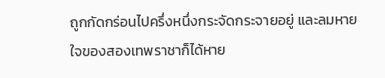ถูกกัดกร่อนไปครึ่งหนึ่งกระจัดกระจายอยู่ และลมหายใจของสองเทพราชาก็ได้หาย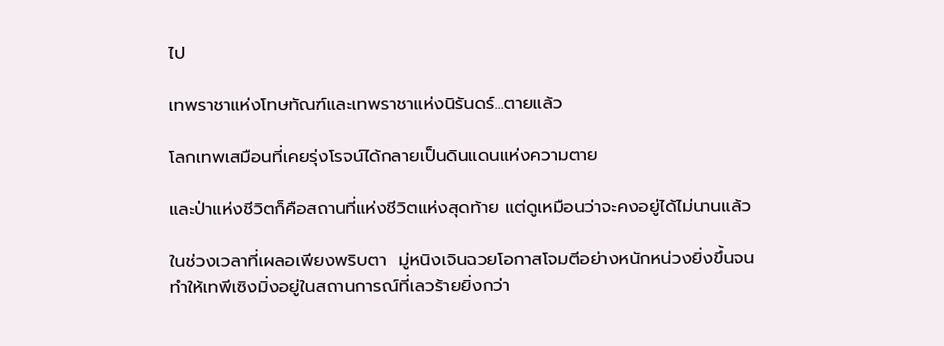ไป

เทพราชาแห่งโทษทัณฑ์และเทพราชาแห่งนิรันดร์...ตายแล้ว

โลกเทพเสมือนที่เคยรุ่งโรจน์ได้กลายเป็นดินแดนแห่งความตาย

และป่าแห่งชีวิตก็คือสถานที่แห่งชีวิตแห่งสุดท้าย แต่ดูเหมือนว่าจะคงอยู่ได้ไม่นานแล้ว

ในช่วงเวลาที่เผลอเพียงพริบตา  มู่หนิงเจินฉวยโอกาสโจมตีอย่างหนักหน่วงยิ่งขึ้นจนทำให้เทพีเซิงมิ่งอยู่ในสถานการณ์ที่เลวร้ายยิ่งกว่า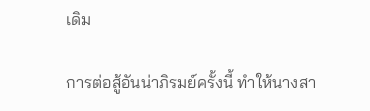เดิม

การต่อสู้อันน่าภิรมย์ครั้งนี้ ทำให้นางสา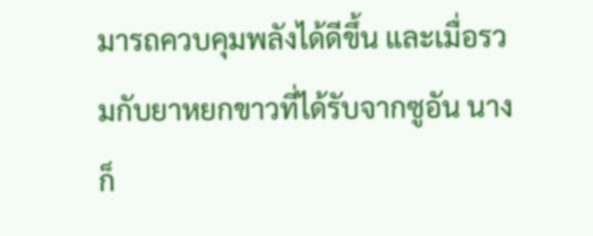มารถควบคุมพลังได้ดีขึ้น และเมื่อรวมกับยาหยกขาวที่ได้รับจากซูอัน นางก็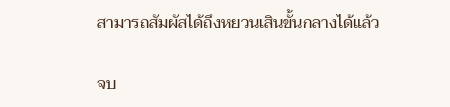สามารถสัมผัสได้ถึงหยวนเสินขั้นกลางได้แล้ว

จบ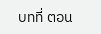บทที่ ตอน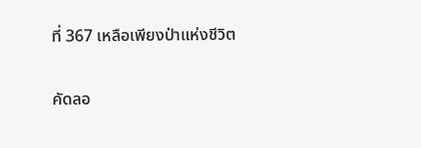ที่ 367 เหลือเพียงป่าแห่งชีวิต

คัดลอ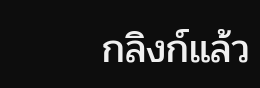กลิงก์แล้ว